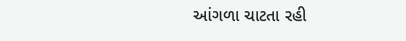આંગળા ચાટતા રહી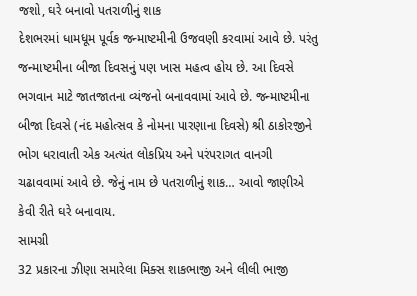જશો, ઘરે બનાવો પતરાળીનું શાક
દેશભરમાં ધામધૂમ પૂર્વક જન્માષ્ટમીની ઉજવણી કરવામાં આવે છે. પરંતુ જન્માષ્ટમીના બીજા દિવસનું પણ ખાસ મહત્વ હોય છે. આ દિવસે ભગવાન માટે જાતજાતના વ્યંજનો બનાવવામાં આવે છે. જન્માષ્ટમીના બીજા દિવસે (નંદ મહોત્સવ કે નોમના પારણાના દિવસે) શ્રી ઠાકોરજીને ભોગ ધરાવાતી એક અત્યંત લોકપ્રિય અને પરંપરાગત વાનગી ચઢાવવામાં આવે છે. જેનું નામ છે પતરાળીનું શાક… આવો જાણીએ કેવી રીતે ઘરે બનાવાય.
સામગ્રી
32 પ્રકારના ઝીણા સમારેલા મિક્સ શાકભાજી અને લીલી ભાજી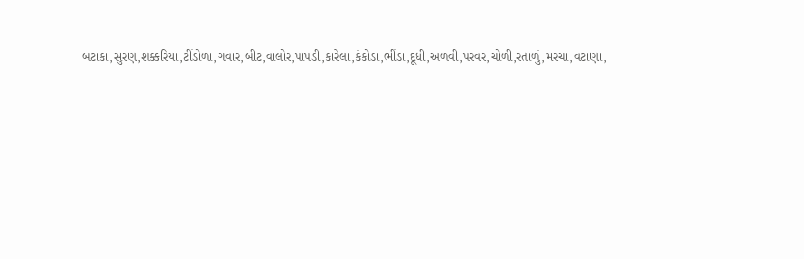બટાકા,સુરણ,શક્કરિયા,ટીંડોળા,ગવાર,બીટ,વાલોર,પાપડી,કારેલા,કંકોડા,ભીંડા,દૂધી,અળવી,પરવર,ચોળી,રતાળું,મરચા,વટાણા,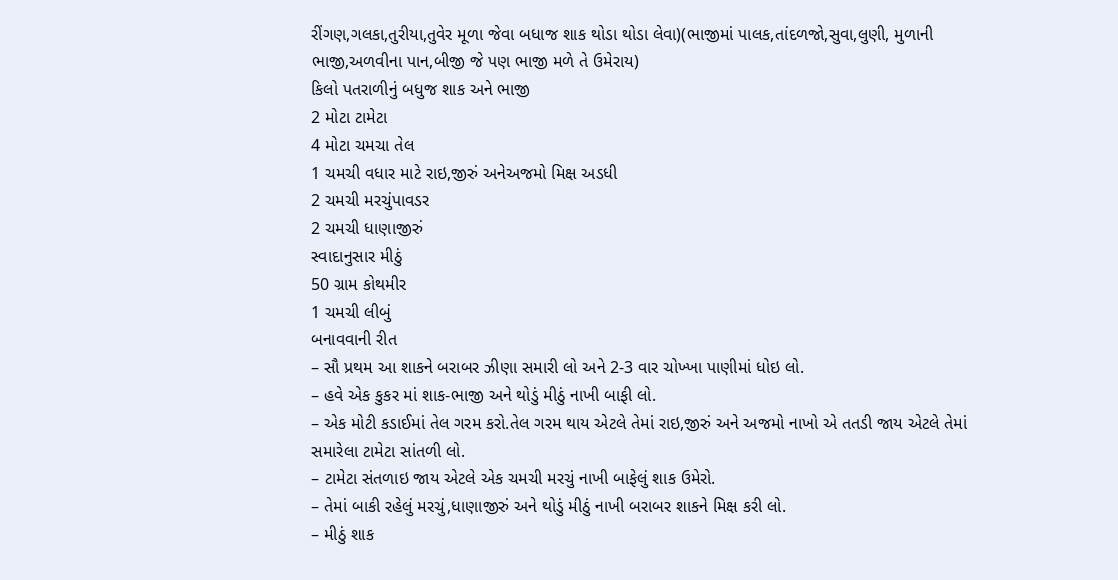રીંગણ,ગલકા,તુરીયા,તુવેર મૂળા જેવા બધાજ શાક થોડા થોડા લેવા)(ભાજીમાં પાલક,તાંદળજો,સુવા,લુણી, મુળાની ભાજી,અળવીના પાન,બીજી જે પણ ભાજી મળે તે ઉમેરાય)
કિલો પતરાળીનું બધુજ શાક અને ભાજી
2 મોટા ટામેટા
4 મોટા ચમચા તેલ
1 ચમચી વધાર માટે રાઇ,જીરું અનેઅજમો મિક્ષ અડધી
2 ચમચી મરચુંપાવડર
2 ચમચી ધાણાજીરું
સ્વાદાનુસાર મીઠું
50 ગ્રામ કોથમીર
1 ચમચી લીબું
બનાવવાની રીત
– સૌ પ્રથમ આ શાકને બરાબર ઝીણા સમારી લો અને 2-3 વાર ચોખ્ખા પાણીમાં ધોઇ લો.
– હવે એક કુકર માં શાક-ભાજી અને થોડું મીઠું નાખી બાફી લો.
– એક મોટી કડાઈમાં તેલ ગરમ કરો.તેલ ગરમ થાય એટલે તેમાં રાઇ,જીરું અને અજમો નાખો એ તતડી જાય એટલે તેમાં સમારેલા ટામેટા સાંતળી લો.
– ટામેટા સંતળાઇ જાય એટલે એક ચમચી મરચું નાખી બાફેલું શાક ઉમેરો.
– તેમાં બાકી રહેલું મરચું,ધાણાજીરું અને થોડું મીઠું નાખી બરાબર શાકને મિક્ષ કરી લો.
– મીઠું શાક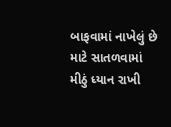બાફવામાં નાખેલું છે માટે સાતળવામાં મીઠું ધ્યાન રાખી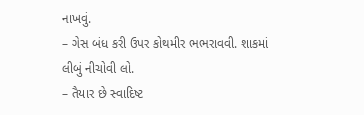નાખવું.
– ગેસ બંધ કરી ઉપર કોથમીર ભભરાવવી. શાકમાં લીબું નીચોવી લો.
– તૈયાર છે સ્વાદિષ્ટ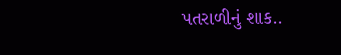પતરાળીનું શાક..